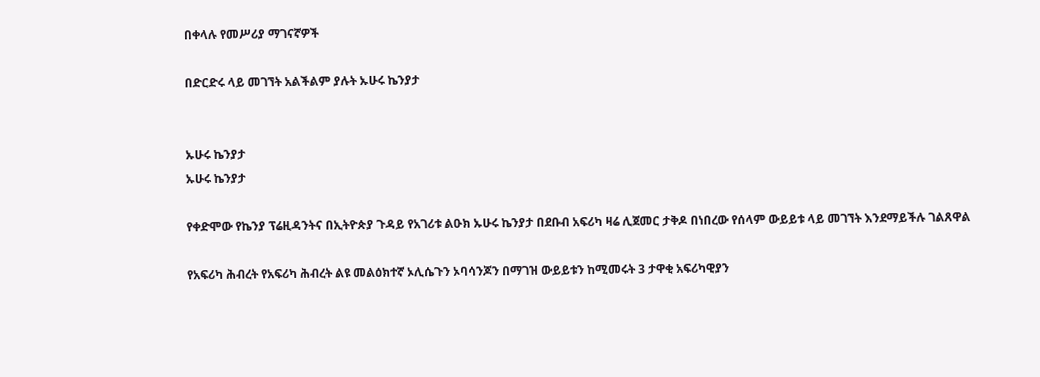በቀላሉ የመሥሪያ ማገናኛዎች

በድርድሩ ላይ መገኘት አልችልም ያሉት ኡሁሩ ኬንያታ


ኡሁሩ ኬንያታ
ኡሁሩ ኬንያታ

የቀድሞው የኬንያ ፕሬዚዳንትና በኢትዮጵያ ጉዳይ የአገሪቱ ልዑክ ኡሁሩ ኬንያታ በደቡብ አፍሪካ ዛሬ ሊጀመር ታቅዶ በነበረው የሰላም ውይይቱ ላይ መገኘት እንደማይችሉ ገልጸዋል

የአፍሪካ ሕብረት የአፍሪካ ሕብረት ልዩ መልዕክተኛ ኦሊሴጉን ኦባሳንጆን በማገዝ ውይይቱን ከሚመሩት 3 ታዋቂ አፍሪካዊያን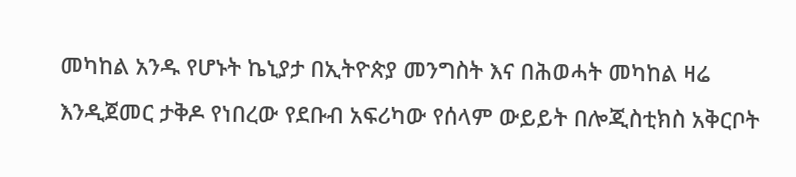መካከል አንዱ የሆኑት ኬኒያታ በኢትዮጵያ መንግስት እና በሕወሓት መካከል ዛሬ እንዲጀመር ታቅዶ የነበረው የደቡብ አፍሪካው የሰላም ውይይት በሎጂስቲክስ አቅርቦት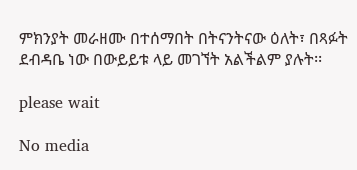ምክንያት መራዘሙ በተሰማበት በትናንትናው ዕለት፣ በጻፉት ደብዳቤ ነው በውይይቱ ላይ መገኘት አልችልም ያሉት፡፡

please wait

No media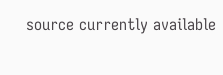source currently available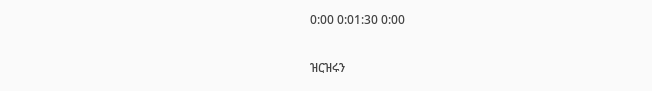0:00 0:01:30 0:00

ዝርዝሩን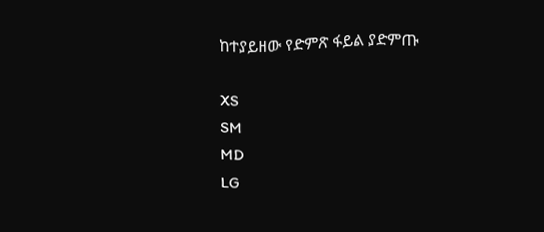ከተያይዘው የድምጽ ፋይል ያድምጡ

XS
SM
MD
LG